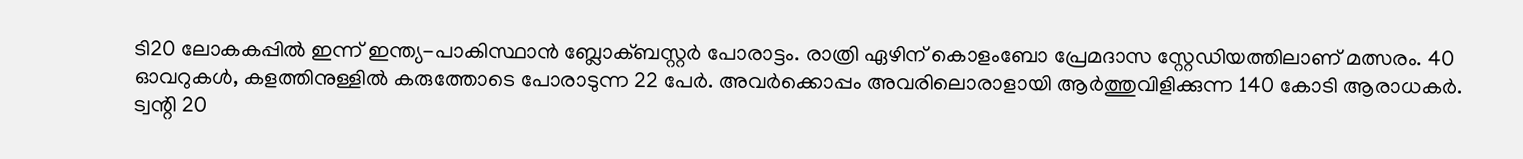ടി20 ലോകകപ്പില്‍ ഇന്ന് ഇന്ത്യ-പാകിസ്ഥാന്‍ ബ്ലോക്ബസ്റ്റര്‍ പോരാട്ടം. രാത്രി ഏഴിന് കൊളംബോ പ്രേമദാസ സ്റ്റേഡിയത്തിലാണ് മത്സരം. 40 ഓവറുകള്‍, കളത്തിനുള്ളില്‍ കരുത്തോടെ പോരാടുന്ന 22 പേര്‍. അവര്‍ക്കൊപ്പം അവരിലൊരാളായി ആര്‍ത്തുവിളിക്കുന്ന 140 കോടി ആരാധകര്‍. ട്വന്റി 20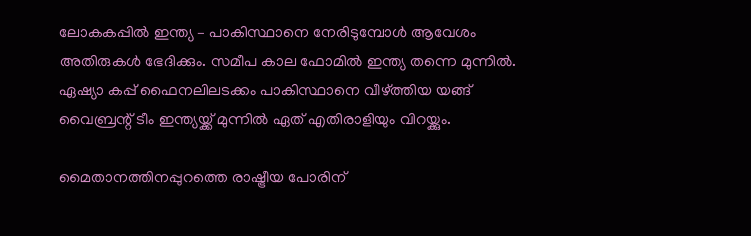ലോകകപ്പില്‍ ഇന്ത്യ – പാകിസ്ഥാനെ നേരിടുമ്പോള്‍ ആവേശം അതിരുകള്‍ ഭേദിക്കും. സമീപ കാല ഫോമില്‍ ഇന്ത്യ തന്നെ മുന്നില്‍. ഏഷ്യാ കപ്പ് ഫൈനലിലടക്കം പാകിസ്ഥാനെ വീഴ്ത്തിയ യങ്ങ് വൈബ്രന്റ് ടീം ഇന്ത്യയ്ക്ക് മുന്നില്‍ ഏത് എതിരാളിയും വിറയ്ക്കും.

മൈതാനത്തിനപ്പുറത്തെ രാഷ്ട്രീയ പോരിന്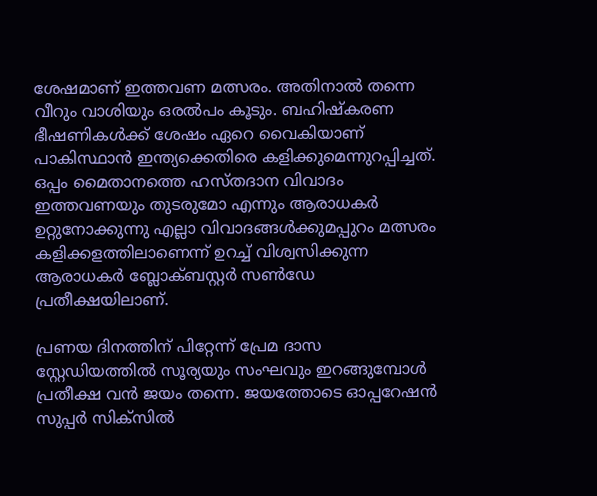ശേഷമാണ് ഇത്തവണ മത്സരം. അതിനാല്‍ തന്നെ വീറും വാശിയും ഒരല്‍പം കൂടും. ബഹിഷ്‌കരണ ഭീഷണികള്‍ക്ക് ശേഷം ഏറെ വൈകിയാണ് പാകിസ്ഥാന്‍ ഇന്ത്യക്കെതിരെ കളിക്കുമെന്നുറപ്പിച്ചത്. ഒപ്പം മൈതാനത്തെ ഹസ്തദാന വിവാദം ഇത്തവണയും തുടരുമോ എന്നും ആരാധകര്‍ ഉറ്റുനോക്കുന്നു എല്ലാ വിവാദങ്ങള്‍ക്കുമപ്പുറം മത്സരം കളിക്കളത്തിലാണെന്ന് ഉറച്ച് വിശ്വസിക്കുന്ന ആരാധകര്‍ ബ്ലോക്ബസ്റ്റര്‍ സണ്‍ഡേ പ്രതീക്ഷയിലാണ്.

പ്രണയ ദിനത്തിന് പിറ്റേന്ന് പ്രേമ ദാസ സ്റ്റേഡിയത്തില്‍ സൂര്യയും സംഘവും ഇറങ്ങുമ്പോള്‍ പ്രതീക്ഷ വന്‍ ജയം തന്നെ. ജയത്തോടെ ഓപ്പറേഷന്‍ സുപ്പര്‍ സിക്‌സില്‍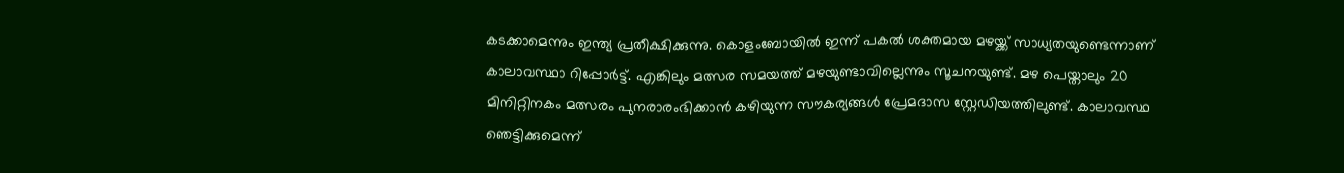കടക്കാമെന്നും ഇന്ത്യ പ്രതീക്ഷിക്കുന്നു. കൊളംബോയില്‍ ഇന്ന് പകല്‍ ശക്തമായ മഴയ്ക്ക് സാധ്യതയുണ്ടെന്നാണ് കാലാവസ്ഥാ റിപ്പോര്‍ട്ട്. എങ്കിലും മത്സര സമയത്ത് മഴയുണ്ടാവില്ലെന്നും സൂചനയുണ്ട്. മഴ പെയ്താലും 20 മിനിറ്റിനകം മത്സരം പുനരാരംഭിക്കാന്‍ കഴിയുന്ന സൗകര്യങ്ങള്‍ പ്രേമദാസ സ്റ്റേഡിയത്തിലുണ്ട്. കാലാവസ്ഥ ഞെട്ടിക്കുമെന്ന്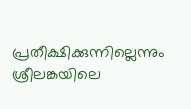പ്രതീക്ഷിക്കുന്നില്ലെന്നും ശ്രീലങ്കയിലെ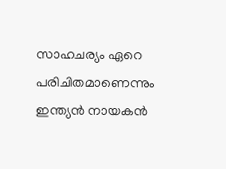സാഹചര്യം ഏറെ പരിചിതമാണെന്നും ഇന്ത്യന്‍ നായകന്‍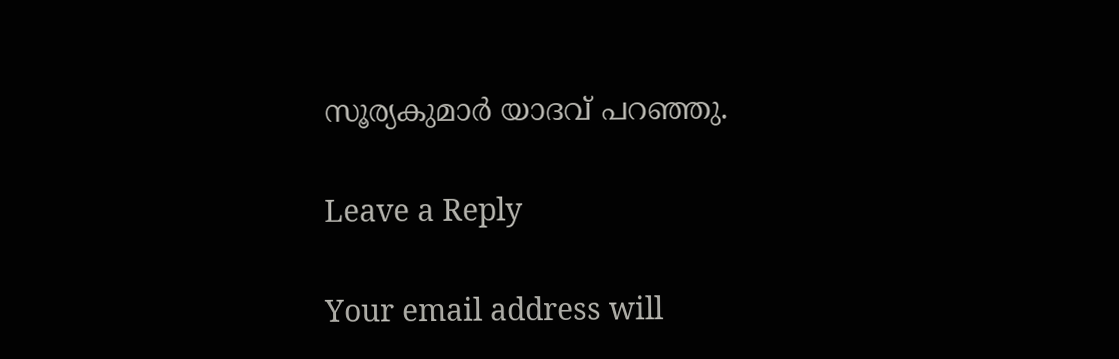സൂര്യകുമാര്‍ യാദവ് പറഞ്ഞു.

Leave a Reply

Your email address will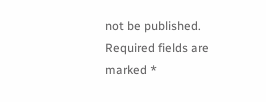not be published. Required fields are marked *